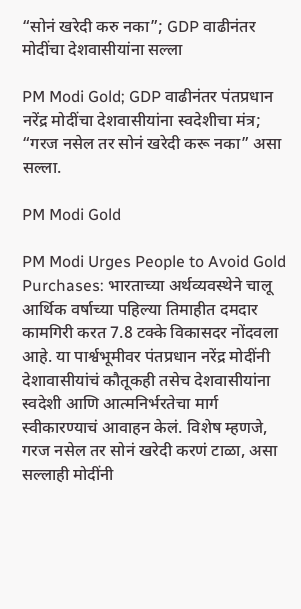“सोनं खरेदी करु नका”; GDP वाढीनंतर मोदींचा देशवासीयांना सल्ला

PM Modi Gold; GDP वाढीनंतर पंतप्रधान नरेंद्र मोदींचा देशवासीयांना स्वदेशीचा मंत्र; “गरज नसेल तर सोनं खरेदी करू नका” असा सल्ला.

PM Modi Gold

PM Modi Urges People to Avoid Gold Purchases: भारताच्या अर्थव्यवस्थेने चालू आर्थिक वर्षाच्या पहिल्या तिमाहीत दमदार कामगिरी करत 7.8 टक्के विकासदर नोंदवला आहे. या पार्श्वभूमीवर पंतप्रधान नरेंद्र मोदींनी देशावासीयांचं कौतूकही तसेच देशवासीयांना स्वदेशी आणि आत्मनिर्भरतेचा मार्ग स्वीकारण्याचं आवाहन केलं. विशेष म्हणजे, गरज नसेल तर सोनं खरेदी करणं टाळा, असा सल्लाही मोदींनी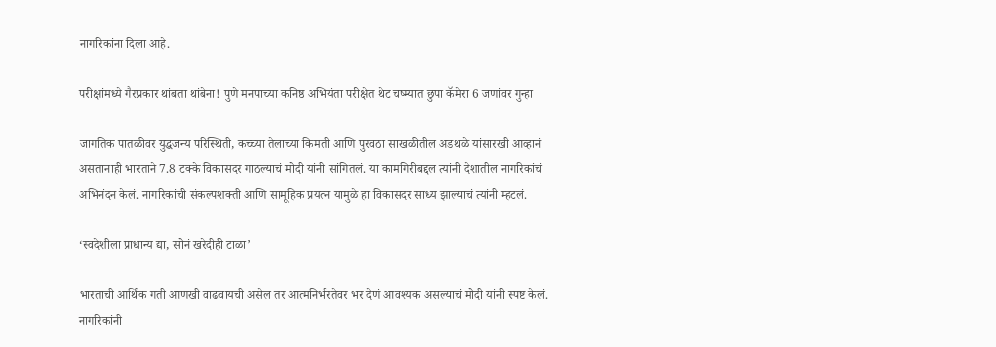नागरिकांना दिला आहे.

परीक्षांमध्ये गैरप्रकार थांबता थांबेना! पुणे मनपाच्या कनिष्ठ अभियंता परीक्षेत थेट चष्म्यात छुपा कॅमेरा 6 जणांवर गुन्हा

जागतिक पातळीवर युद्धजन्य परिस्थिती, कच्च्या तेलाच्या किमती आणि पुरवठा साखळीतील अडथळे यांसारखी आव्हानं असतानाही भारताने 7.8 टक्के विकासदर गाठल्याचं मोदी यांनी सांगितलं. या कामगिरीबद्दल त्यांनी देशातील नागरिकांचं अभिनंदन केलं. नागरिकांची संकल्पशक्ती आणि सामूहिक प्रयत्न यामुळे हा विकासदर साध्य झाल्याचं त्यांनी म्हटलं.

‘स्वदेशीला प्राधान्य द्या, सोनं खरेदीही टाळा’

भारताची आर्थिक गती आणखी वाढवायची असेल तर आत्मनिर्भरतेवर भर देणं आवश्यक असल्याचं मोदी यांनी स्पष्ट केलं. नागरिकांनी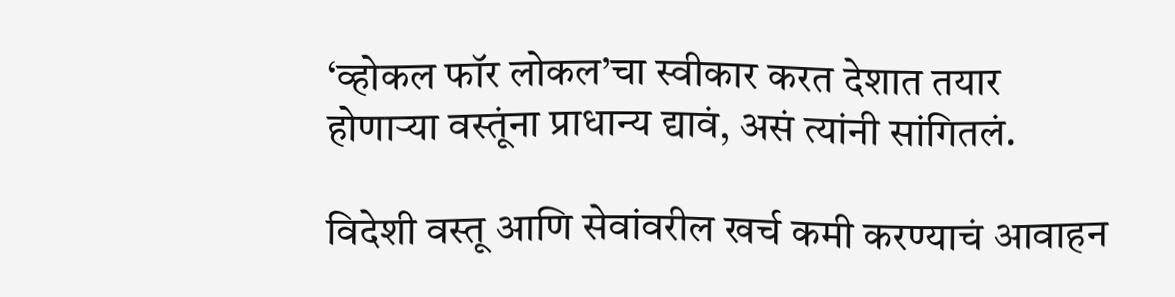‘व्होकल फॉर लोकल’चा स्वीकार करत देशात तयार होणाऱ्या वस्तूंना प्राधान्य द्यावं, असं त्यांनी सांगितलं.

विदेशी वस्तू आणि सेवांवरील खर्च कमी करण्याचं आवाहन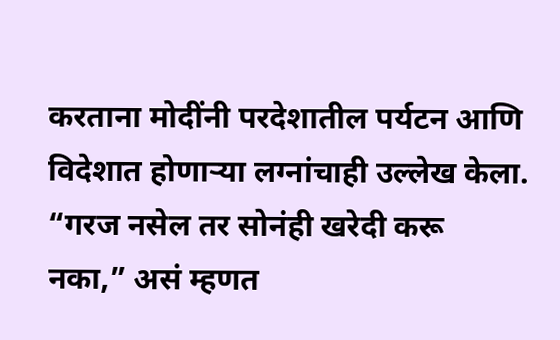करताना मोदींनी परदेशातील पर्यटन आणि विदेशात होणाऱ्या लग्नांचाही उल्लेख केला. “गरज नसेल तर सोनंही खरेदी करू नका,” असं म्हणत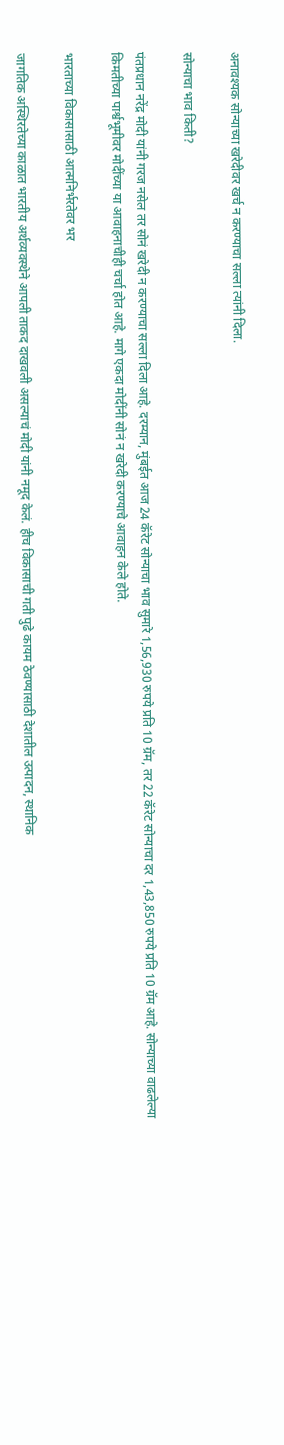अनावश्यक सोन्याच्या खरेदीवर खर्च न करण्याचा सल्ला त्यांनी दिला.

सोन्याचा भाव किती?

पंतप्रधान नरेंद्र मोदी यांनी गरज नसेल तर सोनं खरेदी न करण्याचा सल्ला दिला आहे. दरम्यान, मुंबईत आज 24 कॅरेट सोन्याचा भाव सुमारे 1,56,930 रुपये प्रति 10 ग्रॅम, तर 22 कॅरेट सोन्याचा दर 1,43,850 रुपये प्रति 10 ग्रॅम आहे. सोन्याच्या वाढलेल्या किमतीच्या पार्श्वभूमीवर मोदींच्या या आवाहनाचीही चर्चा होत आहे. मागे एकदा मोदींनी सोनं न खरेदी करण्याचे आवाहन केले होते.

भारताच्या विकासासाठी आत्मनिर्भरतेवर भर

जागतिक अस्थिरतेच्या काळात भारतीय अर्थव्यवस्थेने आपली ताकद दाखवली असल्याचं मोदी यांनी नमूद केलं. हीच विकासाची गती पुढे कायम ठेवण्यासाठी देशातील उत्पादन, स्थानिक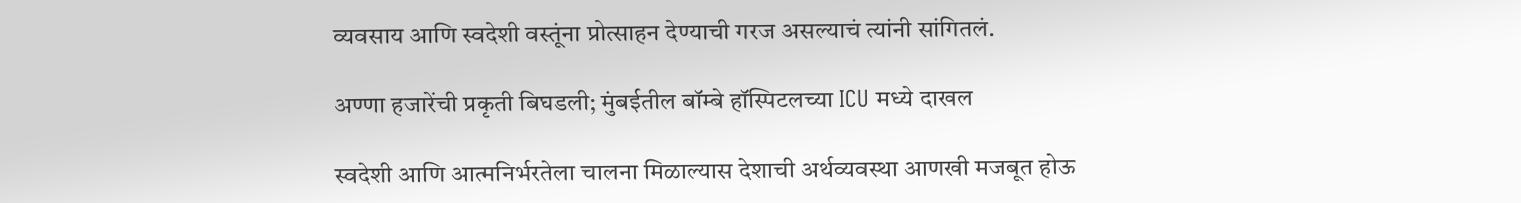व्यवसाय आणि स्वदेशी वस्तूंना प्रोत्साहन देण्याची गरज असल्याचं त्यांनी सांगितलं.

अण्णा हजारेंची प्रकृती बिघडली; मुंबईतील बॉम्बे हॉस्पिटलच्या ICU मध्ये दाखल

स्वदेशी आणि आत्मनिर्भरतेला चालना मिळाल्यास देशाची अर्थव्यवस्था आणखी मजबूत होऊ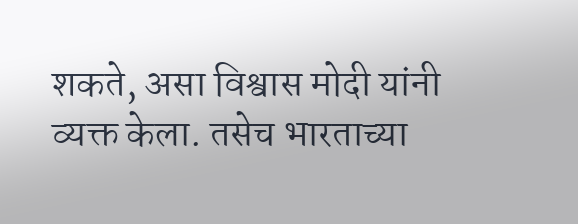शकते, असा विश्वास मोदी यांनी व्यक्त केला. तसेच भारताच्या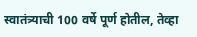स्वातंत्र्याची 100 वर्षे पूर्ण होतील, तेव्हा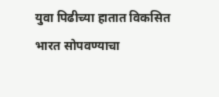युवा पिढीच्या हातात विकसित भारत सोपवण्याचा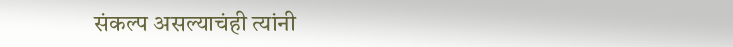संकल्प असल्याचंही त्यांनी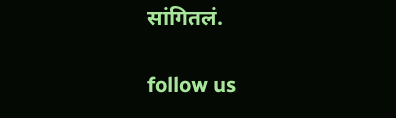सांगितलं.

follow us